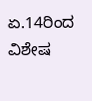ಏ.14ರಿಂದ ವಿಶೇಷ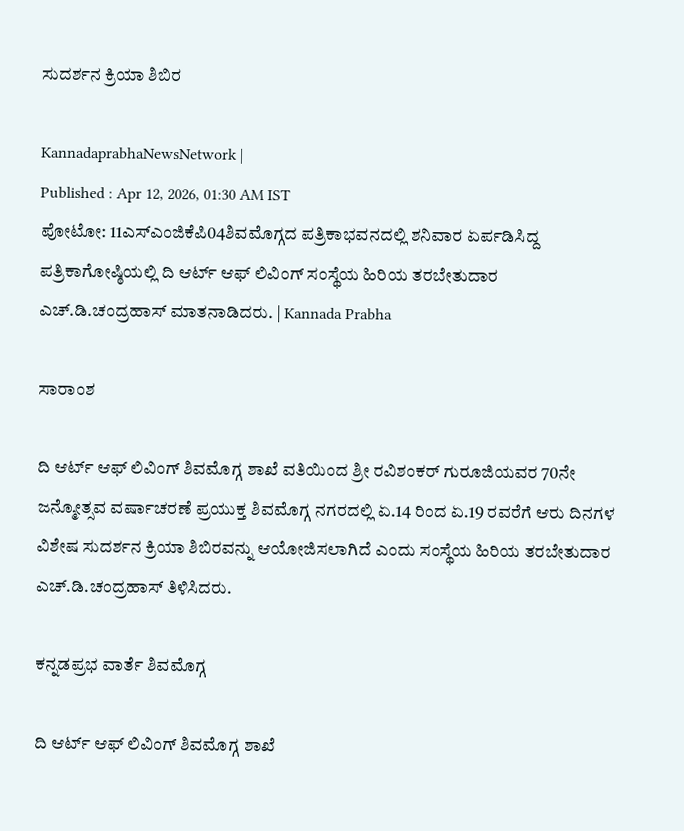ಸುದರ್ಶನ ಕ್ರಿಯಾ ಶಿಬಿರ

KannadaprabhaNewsNetwork |
Published : Apr 12, 2026, 01:30 AM IST
ಪೋಟೋ: 11ಎಸ್‌ಎಂಜಿಕೆಪಿ04ಶಿವಮೊಗ್ಗದ ಪತ್ರಿಕಾಭವನದಲ್ಲಿ ಶನಿವಾರ ಏರ್ಪಡಿಸಿದ್ದ ಪತ್ರಿಕಾಗೋಷ್ಠಿಯಲ್ಲಿ ದಿ ಆರ್ಟ್ ಆಫ್ ಲಿವಿಂಗ್ ಸಂಸ್ಥೆಯ ಹಿರಿಯ ತರಬೇತುದಾರ ಎಚ್.ಡಿ.ಚಂದ್ರಹಾಸ್ ಮಾತನಾಡಿದರು. | Kannada Prabha

ಸಾರಾಂಶ

ದಿ ಆರ್ಟ್ ಆಫ್ ಲಿವಿಂಗ್ ಶಿವಮೊಗ್ಗ ಶಾಖೆ ವತಿಯಿಂದ ಶ್ರೀ ರವಿಶಂಕರ್ ಗುರೂಜಿಯವರ 70ನೇ ಜನ್ಮೋತ್ಸವ ವರ್ಷಾಚರಣೆ ಪ್ರಯುಕ್ತ ಶಿವಮೊಗ್ಗ ನಗರದಲ್ಲಿ ಏ.14 ರಿಂದ ಏ.19 ರವರೆಗೆ ಆರು ದಿನಗಳ ವಿಶೇಷ ಸುದರ್ಶನ ಕ್ರಿಯಾ ಶಿಬಿರವನ್ನು ಆಯೋಜಿಸಲಾಗಿದೆ ಎಂದು ಸಂಸ್ಥೆಯ ಹಿರಿಯ ತರಬೇತುದಾರ ಎಚ್.ಡಿ.ಚಂದ್ರಹಾಸ್ ತಿಳಿಸಿದರು.

ಕನ್ನಡಪ್ರಭ ವಾರ್ತೆ ಶಿವಮೊಗ್ಗ

ದಿ ಆರ್ಟ್ ಆಫ್ ಲಿವಿಂಗ್ ಶಿವಮೊಗ್ಗ ಶಾಖೆ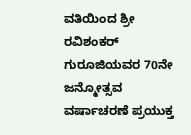ವತಿಯಿಂದ ಶ್ರೀ ರವಿಶಂಕರ್ ಗುರೂಜಿಯವರ 70ನೇ ಜನ್ಮೋತ್ಸವ ವರ್ಷಾಚರಣೆ ಪ್ರಯುಕ್ತ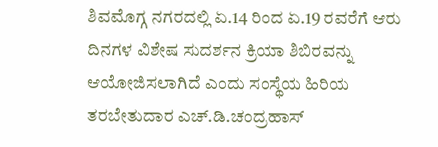ಶಿವಮೊಗ್ಗ ನಗರದಲ್ಲಿ ಏ.14 ರಿಂದ ಏ.19 ರವರೆಗೆ ಆರು ದಿನಗಳ ವಿಶೇಷ ಸುದರ್ಶನ ಕ್ರಿಯಾ ಶಿಬಿರವನ್ನು ಆಯೋಜಿಸಲಾಗಿದೆ ಎಂದು ಸಂಸ್ಥೆಯ ಹಿರಿಯ ತರಬೇತುದಾರ ಎಚ್.ಡಿ.ಚಂದ್ರಹಾಸ್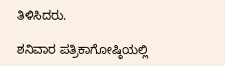ತಿಳಿಸಿದರು.

ಶನಿವಾರ ಪತ್ರಿಕಾಗೋಷ್ಠಿಯಲ್ಲಿ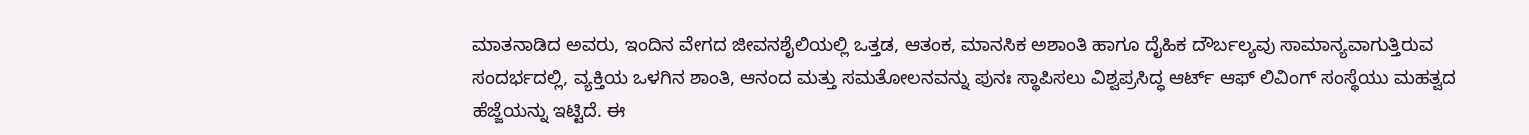ಮಾತನಾಡಿದ ಅವರು, ಇಂದಿನ ವೇಗದ ಜೀವನಶೈಲಿಯಲ್ಲಿ ಒತ್ತಡ, ಆತಂಕ, ಮಾನಸಿಕ ಅಶಾಂತಿ ಹಾಗೂ ದೈಹಿಕ ದೌರ್ಬಲ್ಯವು ಸಾಮಾನ್ಯವಾಗುತ್ತಿರುವ ಸಂದರ್ಭದಲ್ಲಿ, ವ್ಯಕ್ತಿಯ ಒಳಗಿನ ಶಾಂತಿ, ಆನಂದ ಮತ್ತು ಸಮತೋಲನವನ್ನು ಪುನಃ ಸ್ಥಾಪಿಸಲು ವಿಶ್ವಪ್ರಸಿದ್ಧ ಆರ್ಟ್ ಆಫ್ ಲಿವಿಂಗ್ ಸಂಸ್ಥೆಯು ಮಹತ್ವದ ಹೆಜ್ಜೆಯನ್ನು ಇಟ್ಟಿದೆ. ಈ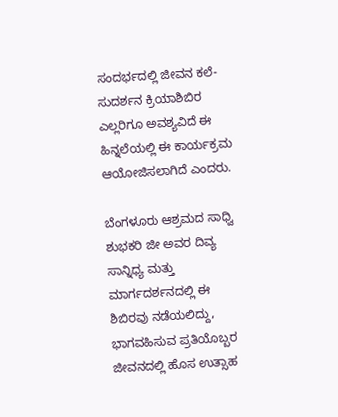ಸಂದರ್ಭದಲ್ಲಿ ಜೀವನ ಕಲೆ-ಸುದರ್ಶನ ಕ್ರಿಯಾಶಿಬಿರ ಎಲ್ಲರಿಗೂ ಅವಶ್ಯವಿದೆ ಈ ಹಿನ್ನಲೆಯಲ್ಲಿ ಈ ಕಾರ್ಯಕ್ರಮ ಆಯೋಜಿಸಲಾಗಿದೆ ಎಂದರು.

ಬೆಂಗಳೂರು ಆಶ್ರಮದ ಸಾಧ್ವಿ ಶುಭಕರಿ ಜೀ ಅವರ ದಿವ್ಯ ಸಾನ್ನಿಧ್ಯ ಮತ್ತು ಮಾರ್ಗದರ್ಶನದಲ್ಲಿ ಈ ಶಿಬಿರವು ನಡೆಯಲಿದ್ದು, ಭಾಗವಹಿಸುವ ಪ್ರತಿಯೊಬ್ಬರ ಜೀವನದಲ್ಲಿ ಹೊಸ ಉತ್ಸಾಹ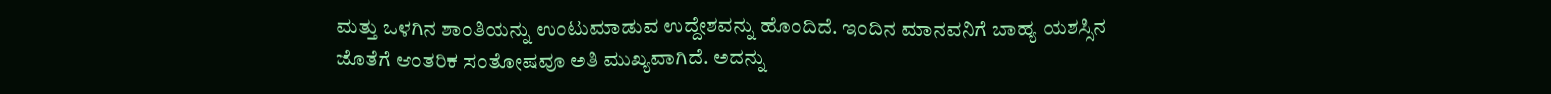ಮತ್ತು ಒಳಗಿನ ಶಾಂತಿಯನ್ನು ಉಂಟುಮಾಡುವ ಉದ್ದೇಶವನ್ನು ಹೊಂದಿದೆ. ಇಂದಿನ ಮಾನವನಿಗೆ ಬಾಹ್ಯ ಯಶಸ್ಸಿನ ಜೊತೆಗೆ ಆಂತರಿಕ ಸಂತೋಷವೂ ಅತಿ ಮುಖ್ಯವಾಗಿದೆ. ಅದನ್ನು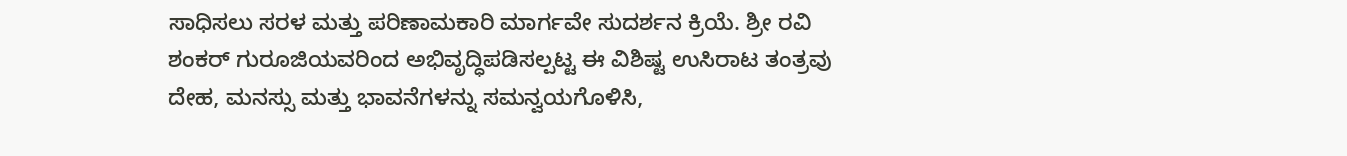ಸಾಧಿಸಲು ಸರಳ ಮತ್ತು ಪರಿಣಾಮಕಾರಿ ಮಾರ್ಗವೇ ಸುದರ್ಶನ ಕ್ರಿಯೆ. ಶ್ರೀ ರವಿ ಶಂಕರ್ ಗುರೂಜಿಯವರಿಂದ ಅಭಿವೃದ್ಧಿಪಡಿಸಲ್ಪಟ್ಟ ಈ ವಿಶಿಷ್ಟ ಉಸಿರಾಟ ತಂತ್ರವು ದೇಹ, ಮನಸ್ಸು ಮತ್ತು ಭಾವನೆಗಳನ್ನು ಸಮನ್ವಯಗೊಳಿಸಿ,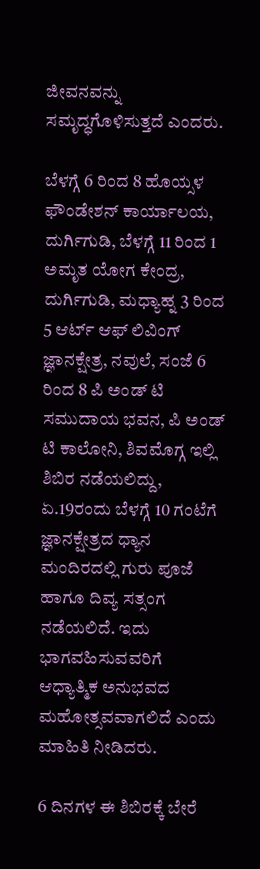ಜೀವನವನ್ನು ಸಮೃದ್ಧಗೊಳಿಸುತ್ತದೆ ಎಂದರು.

ಬೆಳಗ್ಗೆ 6 ರಿಂದ 8 ಹೊಯ್ಸಳ ಫೌಂಡೇಶನ್ ಕಾರ್ಯಾಲಯ, ದುರ್ಗಿಗುಡಿ, ಬೆಳಗ್ಗೆ 11 ರಿಂದ 1 ಅಮೃತ ಯೋಗ ಕೇಂದ್ರ, ದುರ್ಗಿಗುಡಿ, ಮಧ್ಯಾಹ್ನ 3 ರಿಂದ 5 ಆರ್ಟ್ ಆಫ್ ಲಿವಿಂಗ್ ಜ್ಞಾನಕ್ಷೇತ್ರ, ನವುಲೆ, ಸಂಜೆ 6 ರಿಂದ 8 ಪಿ ಅಂಡ್‌ ಟಿ ಸಮುದಾಯ ಭವನ, ಪಿ ಅಂಡ್‌ ಟಿ ಕಾಲೋನಿ, ಶಿವಮೊಗ್ಗ ಇಲ್ಲಿ ಶಿಬಿರ ನಡೆಯಲಿದ್ದು, ಏ.19ರಂದು ಬೆಳಗ್ಗೆ 10 ಗಂಟೆಗೆ ಜ್ಞಾನಕ್ಷೇತ್ರದ ಧ್ಯಾನ ಮಂದಿರದಲ್ಲಿ ಗುರು ಪೂಜೆ ಹಾಗೂ ದಿವ್ಯ ಸತ್ಸಂಗ ನಡೆಯಲಿದೆ. ಇದು ಭಾಗವಹಿಸುವವರಿಗೆ ಆಧ್ಯಾತ್ಮಿಕ ಅನುಭವದ ಮಹೋತ್ಸವವಾಗಲಿದೆ ಎಂದು ಮಾಹಿತಿ ನೀಡಿದರು.

6 ದಿನಗಳ ಈ ಶಿಬಿರಕ್ಕೆ ಬೇರೆ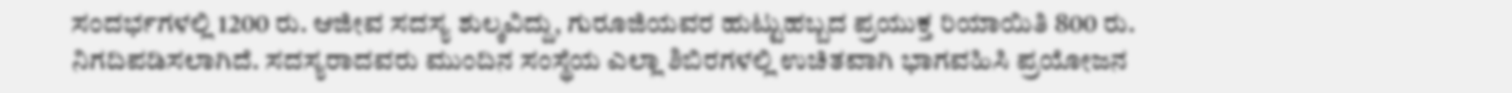ಸಂದರ್ಭಗಳಲ್ಲಿ 1200 ರು. ಆಜೀವ ಸದಸ್ಯ ಶುಲ್ಕವಿದ್ದು, ಗುರೂಜಿಯವರ ಹುಟ್ಟುಹಬ್ಬದ ಪ್ರಯುಕ್ತ ರಿಯಾಯಿತಿ 800 ರು. ನಿಗದಿಪಡಿಸಲಾಗಿದೆ. ಸದಸ್ಯರಾದವರು ಮುಂದಿನ ಸಂಸ್ಥೆಯ ಎಲ್ಲಾ ಶಿಬಿರಗಳಲ್ಲಿ ಉಚಿತವಾಗಿ ಭಾಗವಹಿಸಿ ಪ್ರಯೋಜನ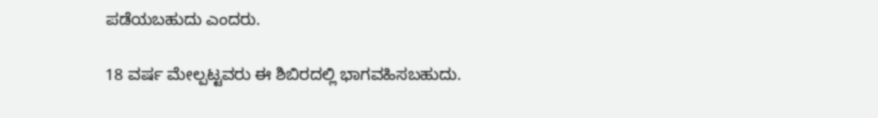ಪಡೆಯಬಹುದು ಎಂದರು.

18 ವರ್ಷ ಮೇಲ್ಪಟ್ಟವರು ಈ ಶಿಬಿರದಲ್ಲಿ ಭಾಗವಹಿಸಬಹುದು.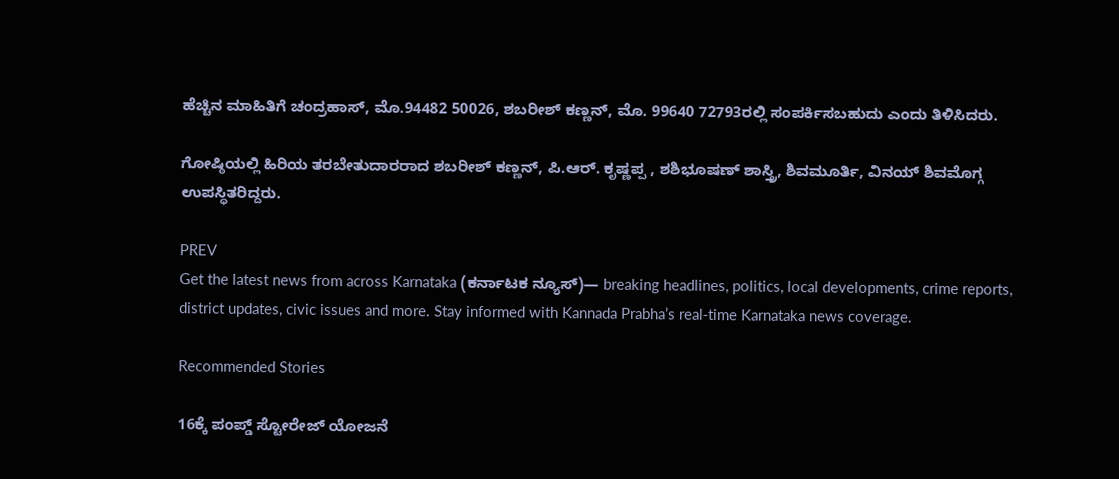ಹೆಚ್ಚಿನ ಮಾಹಿತಿಗೆ ಚಂದ್ರಹಾಸ್, ಮೊ.94482 50026, ಶಬರೀಶ್ ಕಣ್ಣನ್, ಮೊ. 99640 72793ರಲ್ಲಿ ಸಂಪರ್ಕಿಸಬಹುದು ಎಂದು ತಿಳಿಸಿದರು.

ಗೋಷ್ಠಿಯಲ್ಲಿ ಹಿರಿಯ ತರಬೇತುದಾರರಾದ ಶಬರೀಶ್ ಕಣ್ಣನ್, ಪಿ.ಆರ್. ಕೃಷ್ಣಪ್ಪ , ಶಶಿಭೂಷಣ್ ಶಾಸ್ತ್ರಿ, ಶಿವಮೂರ್ತಿ, ವಿನಯ್ ಶಿವಮೊಗ್ಗ ಉಪಸ್ಥಿತರಿದ್ದರು.

PREV
Get the latest news from across Karnataka (ಕರ್ನಾಟಕ ನ್ಯೂಸ್)— breaking headlines, politics, local developments, crime reports, district updates, civic issues and more. Stay informed with Kannada Prabha’s real‑time Karnataka news coverage.

Recommended Stories

16ಕ್ಕೆ ಪಂಪ್ಡ್ ಸ್ಟೋರೇಜ್ ಯೋಜನೆ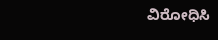ವಿರೋಧಿಸಿ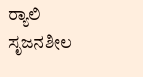ರ್‍ಯಾಲಿ
ಸೃಜನಶೀಲ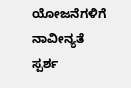ಯೋಜನೆ‌ಗಳಿಗೆ ನಾವೀನ್ಯತೆ ಸ್ಪರ್ಶ